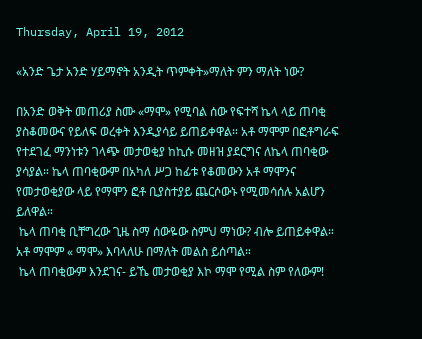Thursday, April 19, 2012

«አንድ ጌታ አንድ ሃይማኖት አንዲት ጥምቀት»ማለት ምን ማለት ነው?

በአንድ ወቅት መጠሪያ ስሙ «ማሞ» የሚባል ሰው የፍተሻ ኬላ ላይ ጠባቂ ያስቆመውና የይለፍ ወረቀት እንዲያሳይ ይጠይቀዋል። አቶ ማሞም በፎቶግራፍ የተደገፈ ማንነቱን ገላጭ መታወቂያ ከኪሱ መዘዝ ያደርግና ለኬላ ጠባቂው ያሳያል። ኬላ ጠባቂውም በአካለ ሥጋ ከፊቱ የቆመውን አቶ ማሞንና የመታወቂያው ላይ የማሞን ፎቶ ቢያስተያይ ጨርሶውኑ የሚመሳሰሉ አልሆን ይለዋል።
 ኬላ ጠባቂ ቢቸግረው ጊዜ ስማ ሰውዬው ስምህ ማነው? ብሎ ይጠይቀዋል።
አቶ ማሞም « ማሞ» እባላለሁ በማለት መልስ ይሰጣል።
 ኬላ ጠባቂውም እንደገና- ይኼ መታወቂያ እኮ ማሞ የሚል ስም የለውም!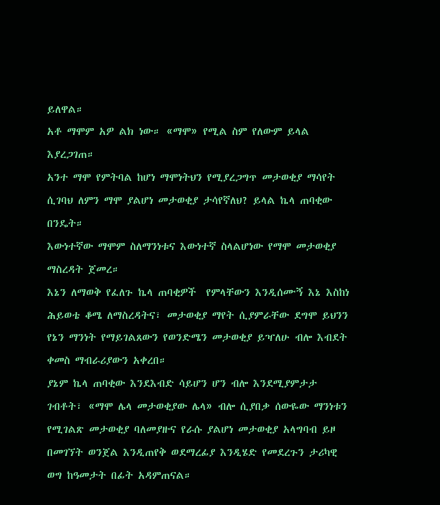ይለዋል።
አቶ ማሞም አዎ ልክ ነው። «ማሞ» የሚል ስም የለውም ይላል እያረጋገጠ።
አንተ ማሞ የምትባል ከሆነ ማሞነትህን የሚያረጋግጥ መታወቂያ ማሳየት ሲገባህ ለምን ማሞ ያልሆነ መታወቂያ ታሳየኛለህ? ይላል ኬላ ጠባቂው በንዴት።
እውነተኛው ማሞም ስለማንነቱና እውነተኛ ስላልሆነው የማሞ መታወቂያ ማስረዳት ጀመረ።
እኔን ለማወቅ የፈለጉ ኬላ ጠባቂዎች  የምላቸውን እንዲሰሙኝ እኔ እስከነ ሕይወቴ ቆሜ ለማስረዳትና፣ መታወቂያ ማየት ሲያምራቸው ደግሞ ይህንን የኔን ማንነት የማይገልጸውን የወንድሜን መታወቂያ ይዣለሁ ብሎ እብደት ቀመስ ማብራሪያውን አቀረበ።
ያኔም ኬላ ጠባቂው እንደእብድ ሳይሆን ሆን ብሎ እንደሚያምታታ ገብቶት፣ «ማሞ ሌላ መታወቂያው ሌላ» ብሎ ሲያበቃ ሰውዬው ማንነቱን የሚገልጽ መታወቂያ ባለመያዙና የራሱ ያልሆነ መታወቂያ አላግባብ ይዞ በመገኘት ወንጀል እንዲጠየቅ ወደማረፊያ እንዲሄድ የመደረጉን ታሪካዊ ወግ ከዓመታት በፊት አዳምጠናል።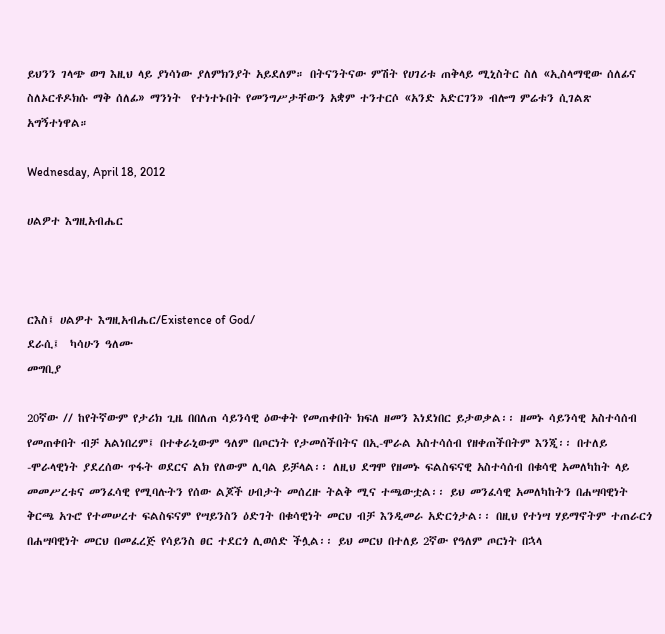ይህንን ገላጭ ወግ እዚህ ላይ ያነሳነው ያለምክንያት አይደለም። በትናንትናው ምሽት የሀገሪቱ ጠቅላይ ሚኒስትር ስለ «ኢስላማዊው ሰለፊና ስለኦርቶዶክሱ ማቅ ሰለፊ» ማንነት  የተነተኑበት የመንግሥታቸውን አቋም ተንተርሶ «አንድ አድርገን» ብሎግ ምሬቱን ሲገልጽ አግኝተነዋል።

Wednesday, April 18, 2012

ሀልዎተ እግዚአብሔር



ርእስ፤ ሀልዎተ እግዚአብሔር/Existence of God/
ደራሲ፤  ካሳሁን ዓለሙ
መግቢያ

20ኛው // ከየትኛውም የታሪክ ጊዜ በበለጠ ሳይንሳዊ ዕውቀት የመጠቀበት ክፍለ ዘመን እነደነበር ይታወቃል፡፡ ዘመኑ ሳይንሳዊ አስተሳሰብ የመጠቀበት ብቻ አልነበረም፤ በተቀራኒውም ዓለም በጦርነት የታመሰችበትና በኢ-ሞራል አስተሳሰብ የዘቀጠችበትም እንጂ፡፡ በተለይ -ሞራላዊነት ያደረሰው ጥፋት ወደርና ልክ የለውም ሊባል ይቻላል፡፡ ለዚህ ደግሞ የዘመኑ ፍልስፍናዊ አስተሳሰብ በቁሳዊ አመለካከት ላይ መመሥረቱና መንፈሳዊ የሚባሉትን የሰው ልጆች ሀብታት መሰረዙ ትልቅ ሚና ተጫውቷል፡፡ ይህ መንፈሳዊ አመለካከትን በሐሣባዊነት ቅርጫ አጉሮ የተመሠረተ ፍልስፍናም የሣይንስን ዕድገት በቁሳዊነት መርህ ብቻ እንዲመራ አድርጎታል፡፡ በዚህ የተነሣ ሃይማኖትም ተጠራርጎ በሐሣባዊነት መርህ በመፈረጅ የሳይንስ ፀር ተደርጎ ሊወሰድ ችሏል፡፡ ይህ መርህ በተለይ 2ኛው የዓለም ጦርነት በኋላ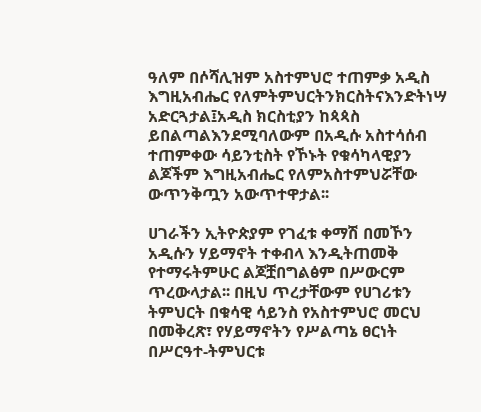ዓለም በሶሻሊዝም አስተምህሮ ተጠምቃ አዲስ እግዚአብሔር የለምትምህርትንክርስትናእንድትነሣ አድርጓታል፤አዲስ ክርስቲያን ከጳጳስ ይበልጣልእንደሚባለውም በአዲሱ አስተሳሰብ ተጠምቀው ሳይንቲስት የኾኑት የቁሳካላዊያን ልጆችም እግዚአብሔር የለምአስተምህሯቸው ውጥንቅጧን አውጥተዋታል፡፡

ሀገራችን ኢትዮጵያም የገፈቱ ቀማሽ በመኾን አዲሱን ሃይማኖት ተቀብላ እንዲትጠመቅ የተማሩትምሁር ልጆቿበግልፅም በሥውርም ጥረውላታል፡፡ በዚህ ጥረታቸውም የሀገሪቱን ትምህርት በቁሳዊ ሳይንስ የአስተምህሮ መርህ በመቅረጽ፣ የሃይማኖትን የሥልጣኔ ፀርነት በሥርዓተ-ትምህርቱ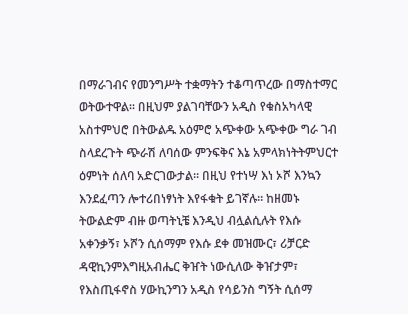በማራገብና የመንግሥት ተቋማትን ተቆጣጥረው በማስተማር ወትውተዋል፡፡ በዚህም ያልገባቸውን አዲስ የቁስአካላዊ አስተምህሮ በትውልዱ አዕምሮ አጭቀው አጭቀው ግራ ገብ ስላደረጉት ጭራሽ ለባሰው ምንፍቅና እኔ አምላክነትትምህርተ ዕምነት ሰለባ አድርገውታል፡፡ በዚህ የተነሣ እነ ኦሾ እንኳን እንደፈጣን ሎተሪበነፃነት እየፋቁት ይገኛሉ፡፡ ከዘመኑ ትውልድም ብዙ ወጣትኒቼ እንዲህ ብሏልሲሉት የእሱ አቀንቃኝ፣ ኦሾን ሲሰማም የእሱ ደቀ መዝሙር፣ ሪቻርድ ዳዊኪንምእግዚአብሔር ቅዠት ነውሲለው ቅዠታም፣ የእስጢፋኖስ ሃውኪንግን አዲስ የሳይንስ ግኝት ሲሰማ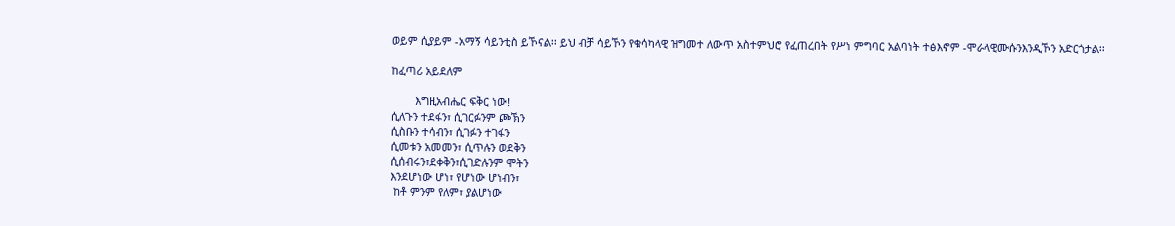ወይም ሲያይም -አማኝ ሳይንቲስ ይኾናል፡፡ ይህ ብቻ ሳይኾን የቁሳካላዊ ዝግመተ ለውጥ አስተምህሮ የፈጠረበት የሥነ ምግባር አልባነት ተፅእኖም -ሞራላዊሙሱንእንዲኾን አድርጎታል፡፡

ከፈጣሪ አይደለም

        እግዚአብሔር ፍቅር ነው!
ሲለጉን ተደፋን፣ ሲገርፉንም ጮኽን
ሲስቡን ተሳብን፣ ሲገፉን ተገፋን
ሲመቱን አመመን፣ ሲጥሉን ወደቅን
ሲሰብሩን፣ደቀቅን፣ሲገድሉንም ሞትን
እንደሆነው ሆነ፣ የሆነው ሆነብን፣
 ከቶ ምንም የለም፣ ያልሆነው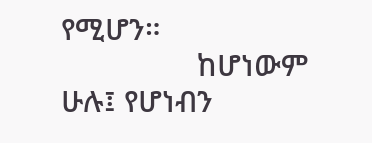የሚሆን።
                 ከሆነውም ሁሉ፤ የሆነብን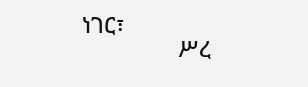ነገር፣
                ሥረ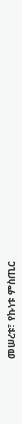መሠረቱ፣ የኩነቱ ምስጢር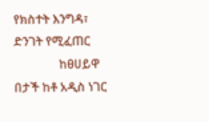የክስተት እንግዳ፣ ድንገት የሚፈጠር
               ከፀሀይዋ በታች ከቶ አዲስ ነገር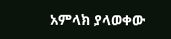አምላክ ያላወቀው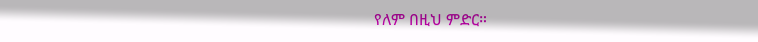የለም በዚህ ምድር።